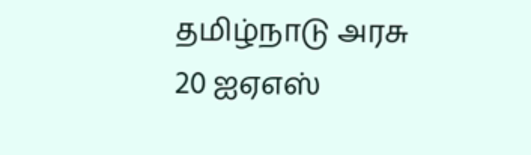தமிழ்நாடு அரசு 20 ஐஏஎஸ்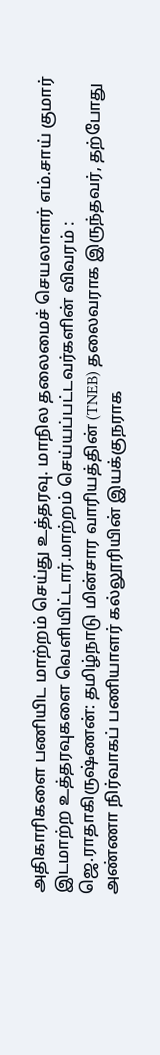அதிகாரிகளை பணியிட மாற்றம் செய்து உத்தரவு. மாநில தலைமைச் செயலாளர் எம்.சாய் குமார் இடமாற்ற உத்தரவுகளை வெளியிட்டார்.மாற்றம் செய்யப்பட்டவர்களின் விவரம் :
ஜெ.ராதாகிருஷ்ணன்: தமிழ்நாடு மின்சார வாரியத்தின் (TNEB) தலைவராக இருந்தவர், தற்போது அண்ணா நிர்வாகப் பணியாளர் கல்லூரியின் இயக்குநராக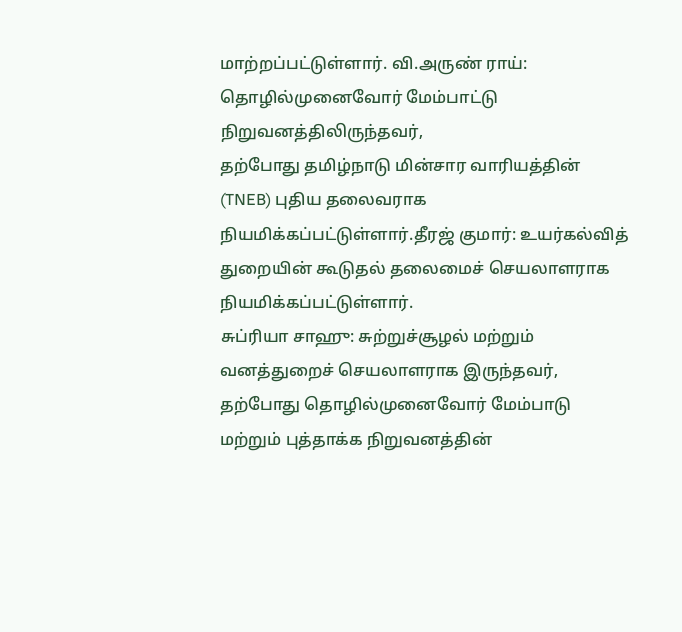மாற்றப்பட்டுள்ளார். வி.அருண் ராய்: தொழில்முனைவோர் மேம்பாட்டு நிறுவனத்திலிருந்தவர்,
தற்போது தமிழ்நாடு மின்சார வாரியத்தின் (TNEB) புதிய தலைவராக நியமிக்கப்பட்டுள்ளார்.தீரஜ் குமார்: உயர்கல்வித் துறையின் கூடுதல் தலைமைச் செயலாளராக நியமிக்கப்பட்டுள்ளார்.
சுப்ரியா சாஹு: சுற்றுச்சூழல் மற்றும் வனத்துறைச் செயலாளராக இருந்தவர், தற்போது தொழில்முனைவோர் மேம்பாடு மற்றும் புத்தாக்க நிறுவனத்தின்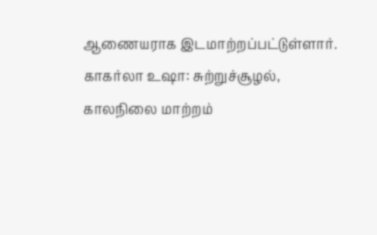ஆணையராக இடமாற்றப்பட்டுள்ளார்.
காகர்லா உஷா: சுற்றுச்சூழல், காலநிலை மாற்றம்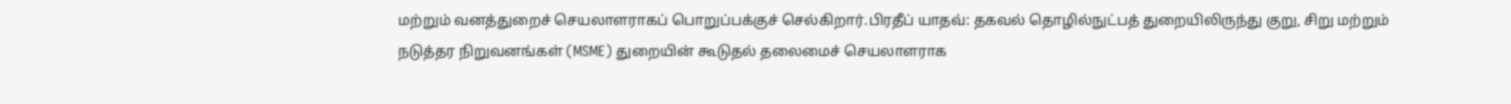மற்றும் வனத்துறைச் செயலாளராகப் பொறுப்பக்குச் செல்கிறார்.பிரதீப் யாதவ்: தகவல் தொழில்நுட்பத் துறையிலிருந்து குறு, சிறு மற்றும் நடுத்தர நிறுவனங்கள் (MSME) துறையின் கூடுதல் தலைமைச் செயலாளராக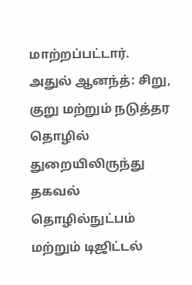மாற்றப்பட்டார்.
அதுல் ஆனந்த்: சிறு, குறு மற்றும் நடுத்தர தொழில் துறையிலிருந்து தகவல் தொழில்நுட்பம் மற்றும் டிஜிட்டல்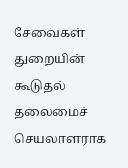சேவைகள் துறையின் கூடுதல் தலைமைச் செயலாளராக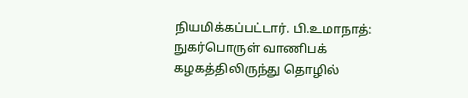நியமிக்கப்பட்டார். பி.உமாநாத்: நுகர்பொருள் வாணிபக் கழகத்திலிருந்து தொழில்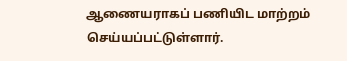ஆணையராகப் பணியிட மாற்றம் செய்யப்பட்டுள்ளார்.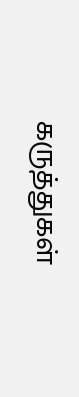கருத்துகள்